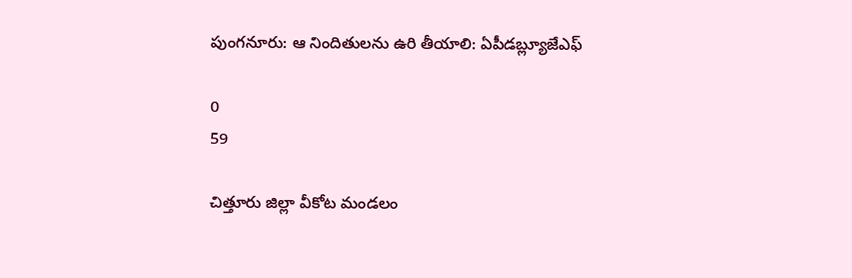పుంగనూరు: ఆ నిందితులను ఉరి తీయాలి: ఏపీడబ్ల్యూజేఎఫ్

0
59

చిత్తూరు జిల్లా వీకోట మండలం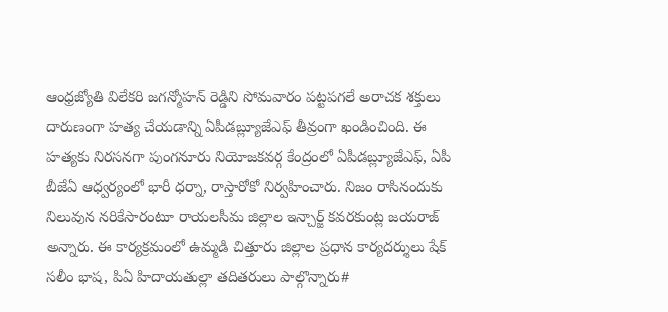ఆంధ్రజ్యోతి విలేకరి జగన్మోహన్ రెడ్డిని సోమవారం పట్టపగలే అరాచక శక్తులు దారుణంగా హత్య చేయడాన్ని ఏపీడబ్ల్యూజేఎఫ్ తీవ్రంగా ఖండించింది. ఈ హత్యకు నిరసనగా పుంగనూరు నియోజకవర్గ కేంద్రంలో ఏపీడబ్ల్యూజేఎఫ్, ఏపీ బీజేఏ ఆధ్వర్యంలో భారీ ధర్నా, రాస్తారోకో నిర్వహించారు. నిజం రాసినందుకు నిలువున నరికేసారంటూ రాయలసీమ జిల్లాల ఇన్చార్జ్ కవరకుంట్ల జయరాజ్ అన్నారు. ఈ కార్యక్రమంలో ఉమ్మడి చిత్తూరు జిల్లాల ప్రధాన కార్యదర్శులు షేక్ సలీం భాష, పిఏ హిదాయతుల్లా తదితరులు పాల్గొన్నారు#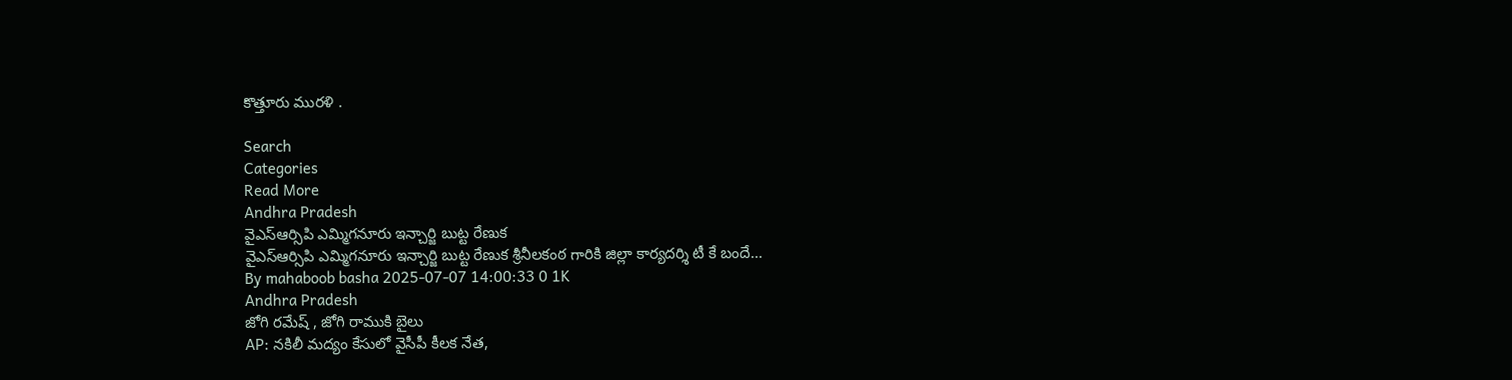కొత్తూరు మురళి .

Search
Categories
Read More
Andhra Pradesh
వైఎస్ఆర్సిపి ఎమ్మిగనూరు ఇన్చార్జి బుట్ట రేణుక
వైఎస్ఆర్సిపి ఎమ్మిగనూరు ఇన్చార్జి బుట్ట రేణుక శ్రీనీలకంఠ గారికి జిల్లా కార్యదర్శి టీ కే బందే...
By mahaboob basha 2025-07-07 14:00:33 0 1K
Andhra Pradesh
జోగి రమేష్ , జోగి రాముకి బైలు
AP: నకిలీ మద్యం కేసులో వైసీపీ కీలక నేత,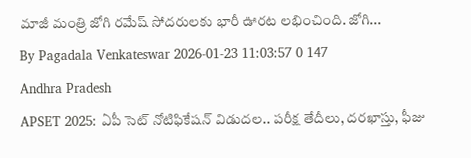మాజీ మంత్రి జోగి రమేష్ సోదరులకు భారీ ఊరట లభించింది. జోగి...
By Pagadala Venkateswar 2026-01-23 11:03:57 0 147
Andhra Pradesh
APSET 2025: ఏపీ సెట్ నోటిఫికేషన్ విడుదల.. పరీక్ష తేదీలు, దరఖాస్తు, ఫీజు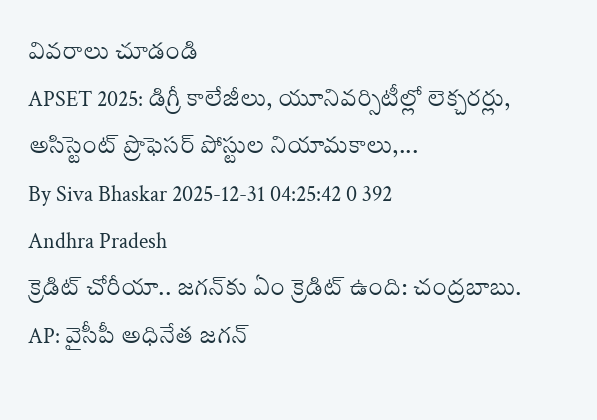వివరాలు చూడండి
APSET 2025: డిగ్రీ కాలేజీలు, యూనివర్సిటీల్లో లెక్చరర్లు, అసిస్టెంట్ ప్రొఫెసర్ పోస్టుల నియామకాలు,...
By Siva Bhaskar 2025-12-31 04:25:42 0 392
Andhra Pradesh
క్రెడిట్ చోరీయా.. జగన్‌కు ఏం క్రెడిట్ ఉంది: చంద్రబాబు.
AP: వైసీపీ అధినేత జగన్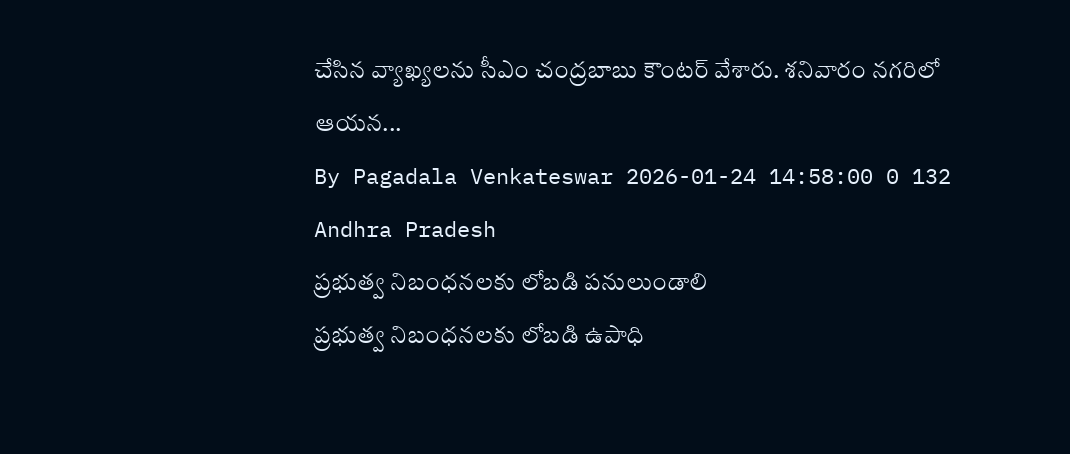చేసిన వ్యాఖ్యలను సీఎం చంద్రబాబు కౌంటర్ వేశారు. శనివారం నగరిలో ఆయన...
By Pagadala Venkateswar 2026-01-24 14:58:00 0 132
Andhra Pradesh
ప్రభుత్వ నిబంధనలకు లోబడి పనులుండాలి
ప్రభుత్వ నిబంధనలకు లోబడి ఉపాధి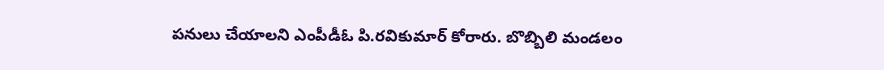పనులు చేయాలని ఎంపీడీఓ పి.రవికుమార్ కోరారు. బొబ్బిలి మండలం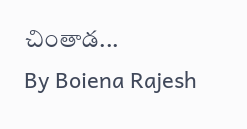చింతాడ...
By Boiena Rajesh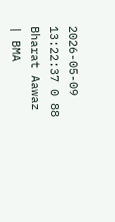2026-05-09 13:22:37 0 88
Bharat Aawaz | BMA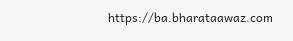https://ba.bharataawaz.com